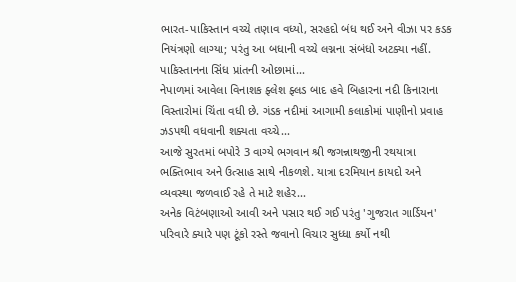ભારત-પાકિસ્તાન વચ્ચે તણાવ વધ્યો, સરહદો બંધ થઈ અને વીઝા પર કડક નિયંત્રણો લાગ્યા; પરંતુ આ બધાની વચ્ચે લગ્નના સંબંધો અટક્યા નહીં. પાકિસ્તાનના સિંધ પ્રાંતની ઓછામાં...
નેપાળમાં આવેલા વિનાશક ફ્લેશ ફ્લડ બાદ હવે બિહારના નદી કિનારાના વિસ્તારોમાં ચિંતા વધી છે. ગંડક નદીમાં આગામી કલાકોમાં પાણીનો પ્રવાહ ઝડપથી વધવાની શક્યતા વચ્ચે...
આજે સુરતમાં બપોરે 3 વાગ્યે ભગવાન શ્રી જગન્નાથજીની રથયાત્રા ભક્તિભાવ અને ઉત્સાહ સાથે નીકળશે. યાત્રા દરમિયાન કાયદો અને વ્યવસ્થા જળવાઈ રહે તે માટે શહેર...
અનેક વિટંબણાઓ આવી અને પસાર થઈ ગઈ પરંતુ 'ગુજરાત ગાર્ડિયન' પરિવારે ક્યારે પણ ટૂંકો રસ્તે જવાનો વિચાર સુધ્ધા કર્યો નથી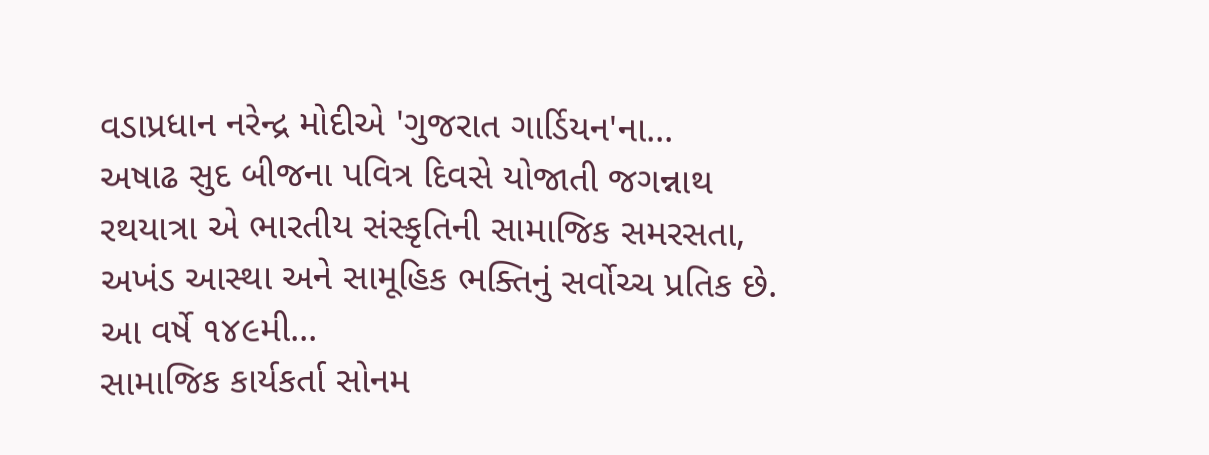વડાપ્રધાન નરેન્દ્ર મોદીએ 'ગુજરાત ગાર્ડિયન'ના...
અષાઢ સુદ બીજના પવિત્ર દિવસે યોજાતી જગન્નાથ રથયાત્રા એ ભારતીય સંસ્કૃતિની સામાજિક સમરસતા, અખંડ આસ્થા અને સામૂહિક ભક્તિનું સર્વોચ્ચ પ્રતિક છે. આ વર્ષે ૧૪૯મી...
સામાજિક કાર્યકર્તા સોનમ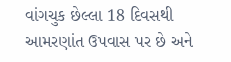વાંગચુક છેલ્લા 18 દિવસથી આમરણાંત ઉપવાસ પર છે અને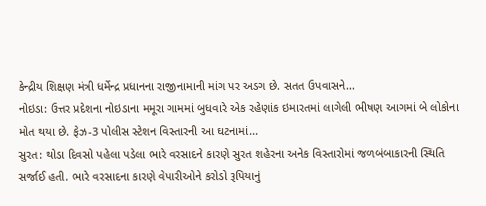કેન્દ્રીય શિક્ષણ મંત્રી ધર્મેન્દ્ર પ્રધાનના રાજીનામાની માંગ પર અડગ છે. સતત ઉપવાસને...
નોઇડા: ઉત્તર પ્રદેશના નોઇડાના મમૂરા ગામમાં બુધવારે એક રહેણાંક ઇમારતમાં લાગેલી ભીષણ આગમાં બે લોકોના મોત થયા છે. ફેઝ-3 પોલીસ સ્ટેશન વિસ્તારની આ ઘટનામાં...
સુરત: થોડા દિવસો પહેલા પડેલા ભારે વરસાદને કારણે સુરત શહેરના અનેક વિસ્તારોમાં જળબંબાકારની સ્થિતિ સર્જાઈ હતી. ભારે વરસાદના કારણે વેપારીઓને કરોડો રૂપિયાનું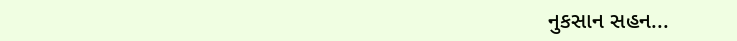નુકસાન સહન...